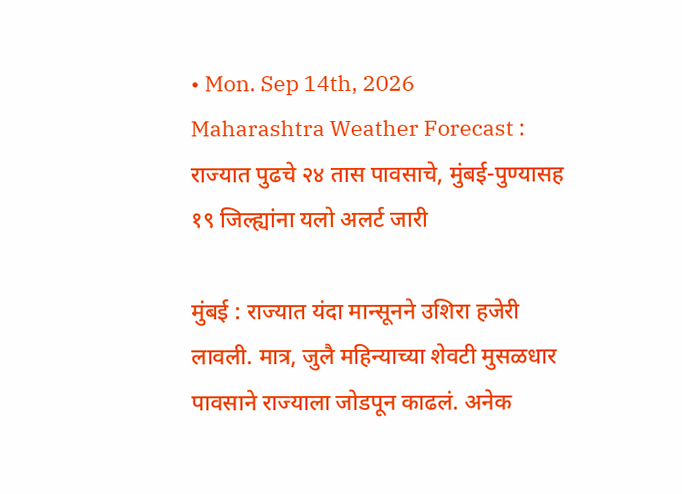• Mon. Sep 14th, 2026
Maharashtra Weather Forecast : राज्यात पुढचे २४ तास पावसाचे, मुंबई-पुण्यासह १९ जिल्ह्यांना यलो अलर्ट जारी

मुंबई : राज्यात यंदा मान्सूनने उशिरा हजेरी लावली. मात्र, जुलै महिन्याच्या शेवटी मुसळधार पावसाने राज्याला जोडपून काढलं. अनेक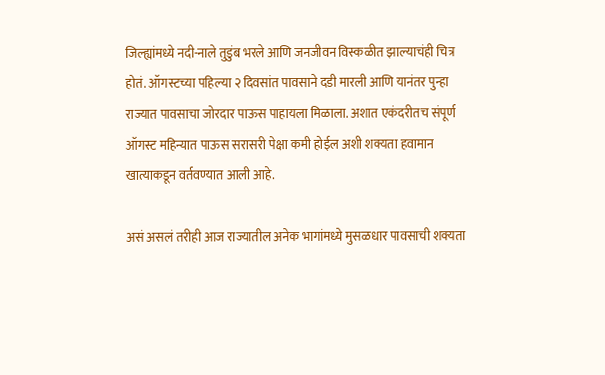जिल्ह्यांमध्ये नदी-नाले तुडुंब भरले आणि जनजीवन विस्कळीत झाल्याचंही चित्र होतं. ऑगस्टच्या पहिल्या २ दिवसांत पावसाने दडी मारली आणि यानंतर पुन्हा राज्यात पावसाचा जोरदार पाऊस पाहायला मिळाला. अशात एकंदरीतच संपूर्ण ऑगस्ट महिन्यात पाऊस सरासरी पेक्षा कमी होईल अशी शक्यता हवामान खात्याकडून वर्तवण्यात आली आहे.

असं असलं तरीही आज राज्यातील अनेक भागांमध्ये मुसळधार पावसाची शक्यता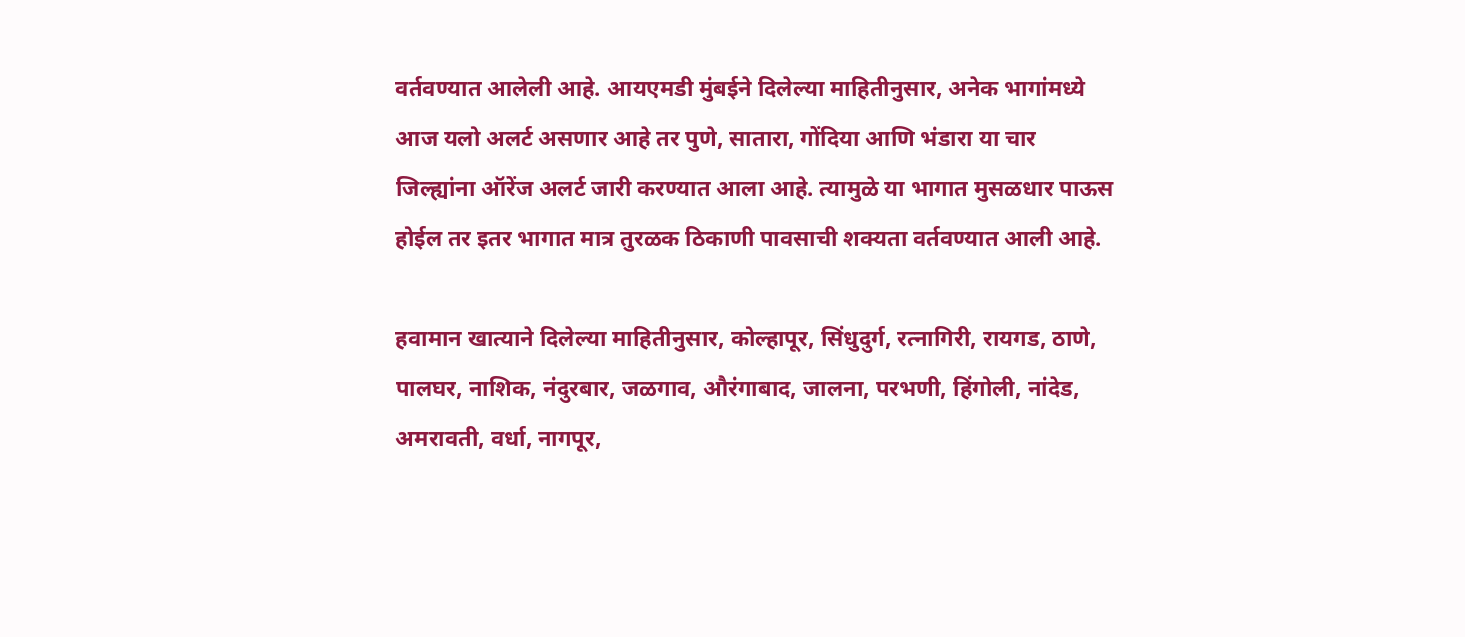वर्तवण्यात आलेली आहे. आयएमडी मुंबईने दिलेल्या माहितीनुसार, अनेक भागांमध्ये आज यलो अलर्ट असणार आहे तर पुणे, सातारा, गोंदिया आणि भंडारा या चार जिल्ह्यांना ऑरेंज अलर्ट जारी करण्यात आला आहे. त्यामुळे या भागात मुसळधार पाऊस होईल तर इतर भागात मात्र तुरळक ठिकाणी पावसाची शक्यता वर्तवण्यात आली आहे.

हवामान खात्याने दिलेल्या माहितीनुसार, कोल्हापूर, सिंधुदुर्ग, रत्नागिरी, रायगड, ठाणे, पालघर, नाशिक, नंदुरबार, जळगाव, औरंगाबाद, जालना, परभणी, हिंगोली, नांदेड, अमरावती, वर्धा, नागपूर,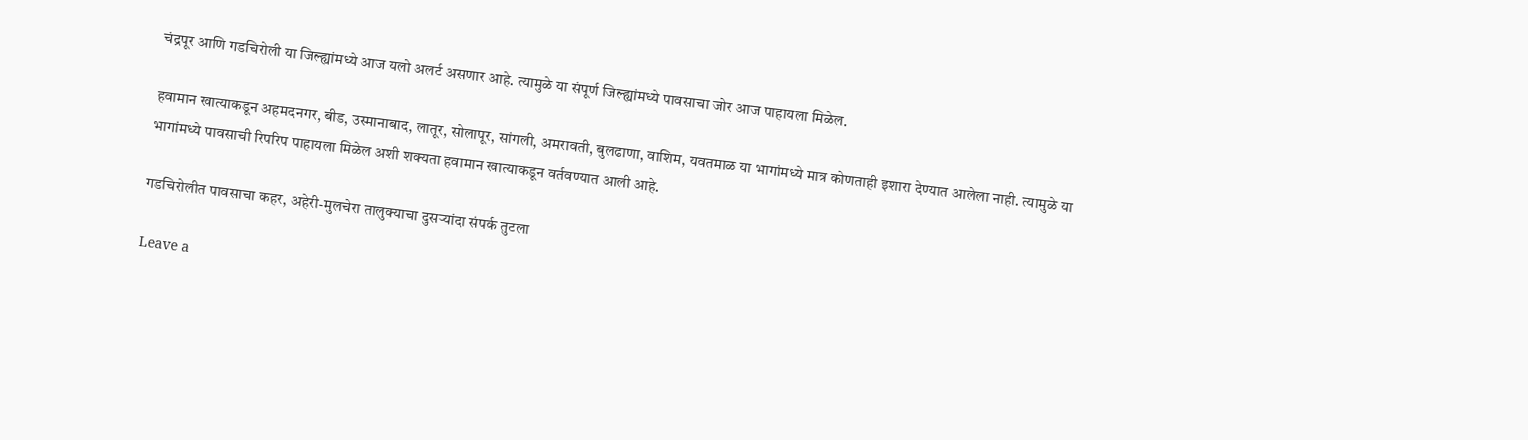चंद्रपूर आणि गडचिरोली या जिल्ह्यांमध्ये आज यलो अलर्ट असणार आहे. त्यामुळे या संपूर्ण जिल्ह्यांमध्ये पावसाचा जोर आज पाहायला मिळेल.

हवामान खात्याकडून अहमदनगर, बीड, उस्मानाबाद, लातूर, सोलापूर, सांगली, अमरावती, बुलढाणा, वाशिम, यवतमाळ या भागांमध्ये मात्र कोणताही इशारा देण्यात आलेला नाही. त्यामुळे या भागांमध्ये पावसाची रिपरिप पाहायला मिळेल अशी शक्यता हवामान खात्याकडून वर्तवण्यात आली आहे.

गडचिरोलीत पावसाचा कहर, अहेरी-मुलचेरा तालुक्याचा दुसऱ्यांदा संपर्क तुटला

Leave a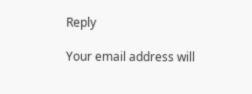Reply

Your email address will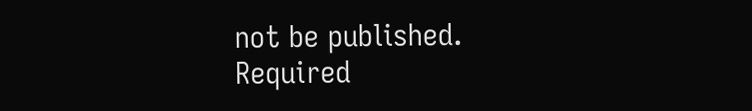not be published. Required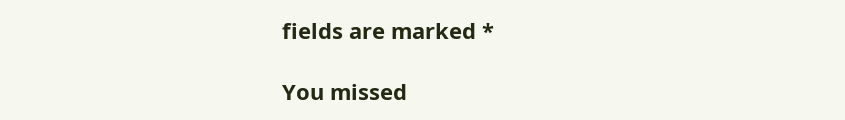fields are marked *

You missed